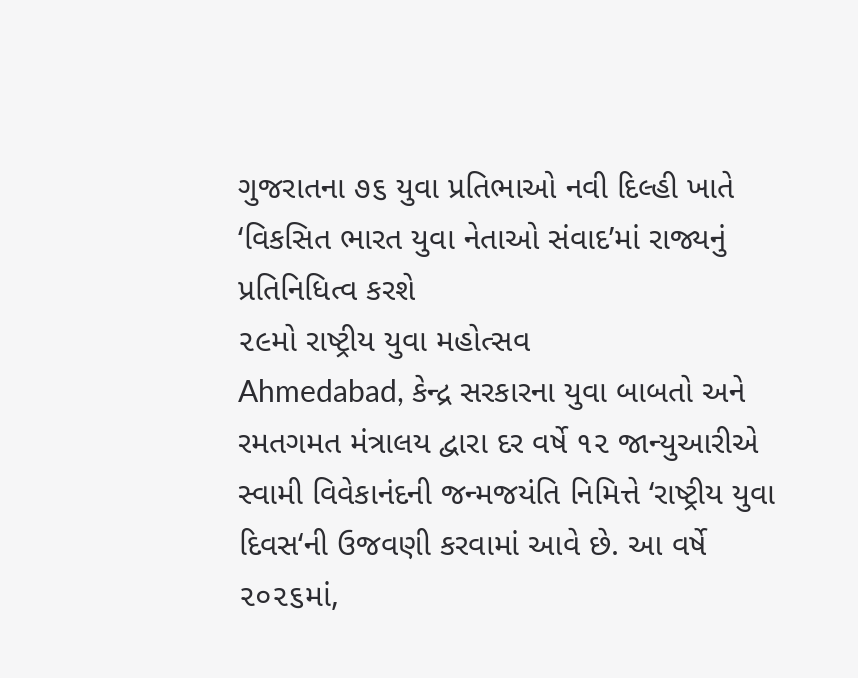ગુજરાતના ૭૬ યુવા પ્રતિભાઓ નવી દિલ્હી ખાતે ‘વિકસિત ભારત યુવા નેતાઓ સંવાદ’માં રાજ્યનું પ્રતિનિધિત્વ કરશે
૨૯મો રાષ્ટ્રીય યુવા મહોત્સવ
Ahmedabad, કેન્દ્ર સરકારના યુવા બાબતો અને રમતગમત મંત્રાલય દ્વારા દર વર્ષે ૧૨ જાન્યુઆરીએ સ્વામી વિવેકાનંદની જન્મજયંતિ નિમિત્તે ‘રાષ્ટ્રીય યુવા દિવસ‘ની ઉજવણી કરવામાં આવે છે. આ વર્ષે ૨૦૨૬માં,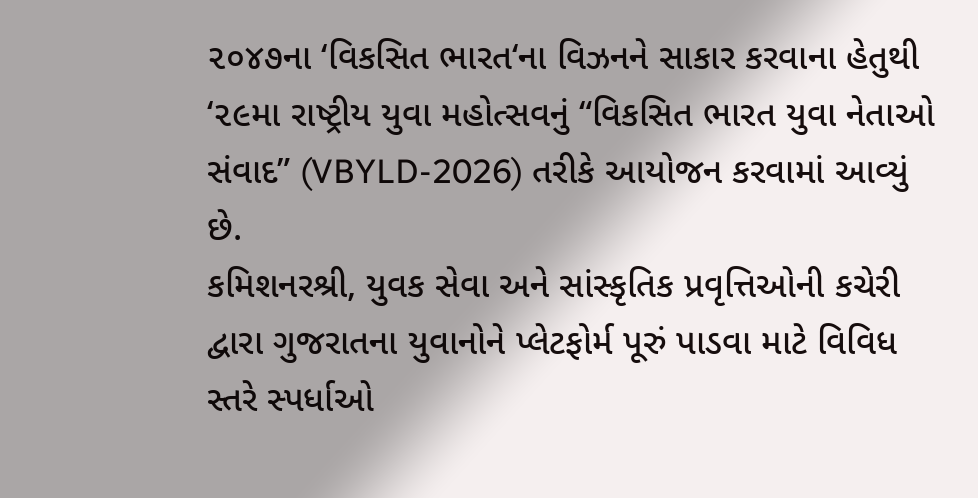૨૦૪૭ના ‘વિકસિત ભારત‘ના વિઝનને સાકાર કરવાના હેતુથી ‘૨૯મા રાષ્ટ્રીય યુવા મહોત્સવનું “વિકસિત ભારત યુવા નેતાઓ સંવાદ” (VBYLD-2026) તરીકે આયોજન કરવામાં આવ્યું છે.
કમિશનરશ્રી, યુવક સેવા અને સાંસ્કૃતિક પ્રવૃત્તિઓની કચેરી દ્વારા ગુજરાતના યુવાનોને પ્લેટફોર્મ પૂરું પાડવા માટે વિવિધ સ્તરે સ્પર્ધાઓ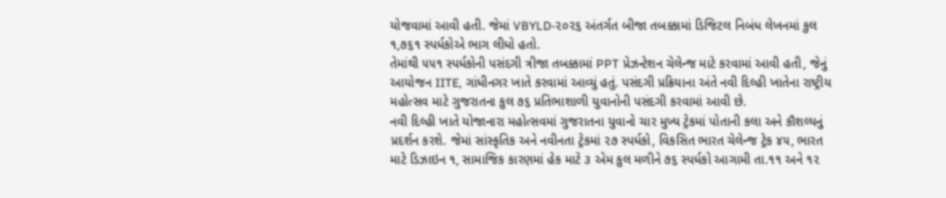યોજવામાં આવી હતી. જેમાં VBYLD-૨૦૨૬ અંતર્ગત બીજા તબક્કામાં ડિજિટલ નિબંધ લેખનમાં કુલ ૧,૭૬૧ સ્પર્ધકોએ ભાગ લીધો હતો.
તેમાંથી ૫૫૧ સ્પર્ધકોની પસંદગી ત્રીજા તબક્કામાં PPT પ્રેઝન્ટેશન ચેલેન્જ માટે કરવામાં આવી હતી, જેનું આયોજન IITE, ગાંધીનગર ખાતે કરવામાં આવ્યું હતું. પસંદગી પ્રક્રિયાના અંતે નવી દિલ્હી ખાતેના રાષ્ટ્રીય મહોત્સવ માટે ગુજરાતના કુલ ૭૬ પ્રતિભાશાળી યુવાનોની પસંદગી કરવામાં આવી છે.
નવી દિલ્હી ખાતે યોજાનારા મહોત્સવમાં ગુજરાતના યુવાનો ચાર મુખ્ય ટ્રેકમાં પોતાની કલા અને કૌશલ્યનું પ્રદર્શન કરશે. જેમાં સાંસ્કૃતિક અને નવીનતા ટ્રેકમાં ૨૭ સ્પર્ધકો, વિકસિત ભારત ચેલેન્જ ટ્રેક ૪૫, ભારત માટે ડિઝાઇન ૧, સામાજિક કારણમાં હેક માટે ૩ એમ કુલ મળીને ૭૬ સ્પર્ધકો આગામી તા.૧૧ અને ૧૨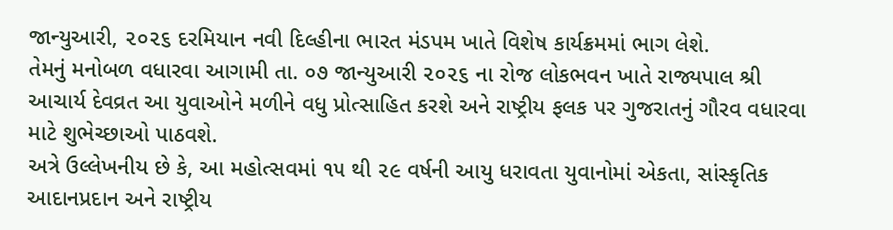જાન્યુઆરી, ૨૦૨૬ દરમિયાન નવી દિલ્હીના ભારત મંડપમ ખાતે વિશેષ કાર્યક્રમમાં ભાગ લેશે.
તેમનું મનોબળ વધારવા આગામી તા. ૦૭ જાન્યુઆરી ૨૦૨૬ ના રોજ લોકભવન ખાતે રાજ્યપાલ શ્રી આચાર્ય દેવવ્રત આ યુવાઓને મળીને વધુ પ્રોત્સાહિત કરશે અને રાષ્ટ્રીય ફલક પર ગુજરાતનું ગૌરવ વધારવા માટે શુભેચ્છાઓ પાઠવશે.
અત્રે ઉલ્લેખનીય છે કે, આ મહોત્સવમાં ૧૫ થી ૨૯ વર્ષની આયુ ધરાવતા યુવાનોમાં એકતા, સાંસ્કૃતિક આદાનપ્રદાન અને રાષ્ટ્રીય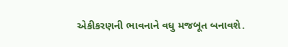એકીકરણની ભાવનાને વધુ મજબૂત બનાવશે.